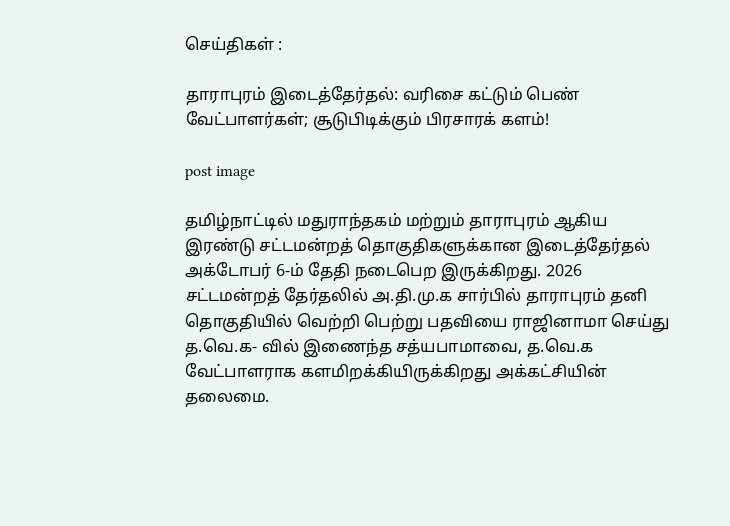செய்திகள் :

தாராபுரம் இடைத்தேர்தல்: வரிசை கட்டும் பெண் வேட்பாளர்கள்; சூடுபிடிக்கும் பிரசாரக் களம்!

post image

தமிழ்நாட்டில் மதுராந்தகம் மற்றும் தாராபுரம் ஆகிய இரண்டு சட்டமன்றத் தொகுதிகளுக்கான இடைத்தேர்தல் அக்டோபர் 6-ம் தேதி நடைபெற இருக்கிறது. 2026 சட்டமன்றத் தேர்தலில் அ.தி.மு.க சார்பில் தாராபுரம் தனி தொகுதியில் வெற்றி பெற்று பதவியை ராஜினாமா செய்து த.வெ.க- வில் இணைந்த சத்யபாமாவை, த.வெ.க வேட்பாளராக களமிறக்கியிருக்கிறது அக்கட்சியின் தலைமை.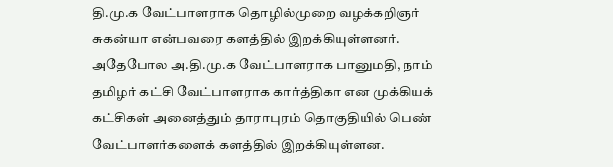தி.மு.க வேட்பாளராக தொழில்முறை வழக்கறிஞர் சுகன்யா என்பவரை களத்தில் இறக்கியுள்ளனர். அதேபோல அ.தி.மு.க வேட்பாளராக பானுமதி, நாம் தமிழர் கட்சி வேட்பாளராக கார்த்திகா என முக்கியக் கட்சிகள் அனைத்தும் தாராபுரம் தொகுதியில் பெண் வேட்பாளர்களைக் களத்தில் இறக்கியுள்ளன.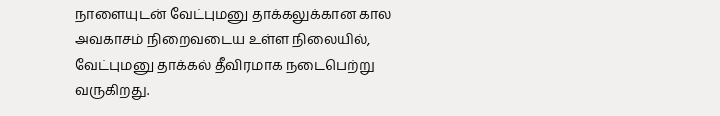நாளையுடன் வேட்புமனு தாக்கலுக்கான கால அவகாசம் நிறைவடைய உள்ள நிலையில், வேட்புமனு தாக்கல் தீவிரமாக நடைபெற்று வருகிறது.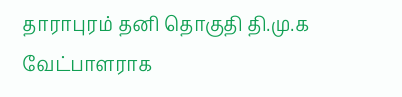தாராபுரம் தனி தொகுதி தி.மு.க வேட்பாளராக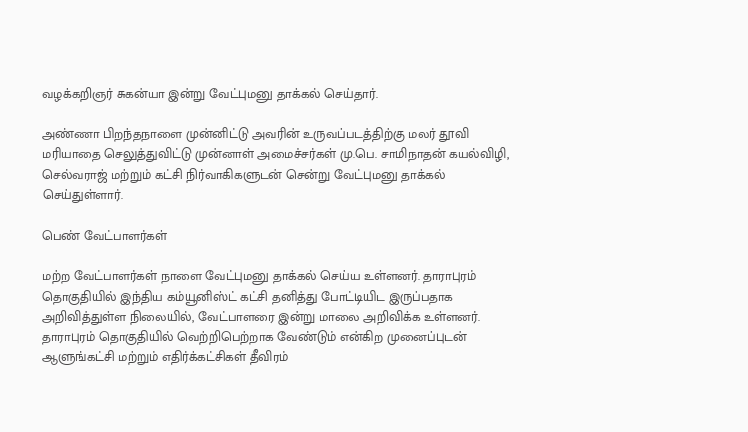வழக்கறிஞர் சுகன்யா இன்று வேட்புமனு தாக்கல் செய்தார்.

அண்ணா பிறந்தநாளை முன்னிட்டு அவரின் உருவப்படத்திற்கு மலர் தூவி மரியாதை செலுத்துவிட்டு முன்னாள் அமைச்சர்கள் மு.பெ. சாமிநாதன் கயல்விழி, செல்வராஜ் மற்றும் கட்சி நிர்வாகிகளுடன் சென்று வேட்புமனு தாக்கல் செய்துள்ளார்.

பெண் வேட்பாளர்கள்

மற்ற வேட்பாளர்கள் நாளை வேட்புமனு தாக்கல் செய்ய உள்ளனர். தாராபுரம் தொகுதியில் இந்திய கம்யூனிஸ்ட் கட்சி தனித்து போட்டியிட இருப்பதாக அறிவித்துள்ள நிலையில், வேட்பாளரை இன்று மாலை அறிவிக்க உள்ளனர். தாராபுரம் தொகுதியில் வெற்றிபெற்றாக வேண்டும் என்கிற முனைப்புடன் ஆளுங்கட்சி மற்றும் எதிர்க்கட்சிகள் தீவிரம்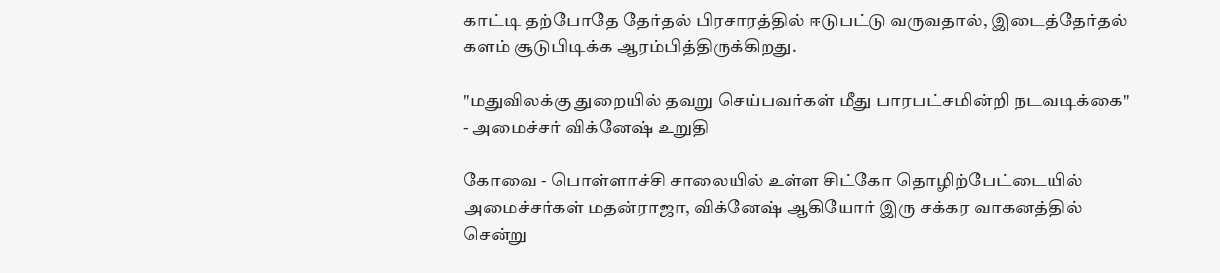காட்டி தற்போதே தேர்தல் பிரசாரத்தில் ஈடுபட்டு வருவதால், இடைத்தேர்தல் களம் சூடுபிடிக்க ஆரம்பித்திருக்கிறது.

"மதுவிலக்கு துறையில் தவறு செய்பவர்கள் மீது பாரபட்சமின்றி நடவடிக்கை" - அமைச்சர் விக்னேஷ் உறுதி

கோவை - பொள்ளாச்சி சாலையில் உள்ள சிட்கோ தொழிற்பேட்டையில் அமைச்சர்கள் மதன்ராஜா, விக்னேஷ் ஆகியோர் இரு சக்கர வாகனத்தில் சென்று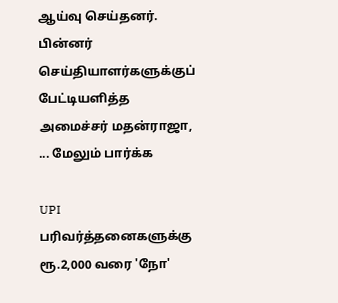ஆய்வு செய்தனர். பின்னர் செய்தியாளர்களுக்குப் பேட்டியளித்த அமைச்சர் மதன்ராஜா, ... மேலும் பார்க்க

UPI பரிவர்த்தனைகளுக்கு ரூ.2,000 வரை 'நோ'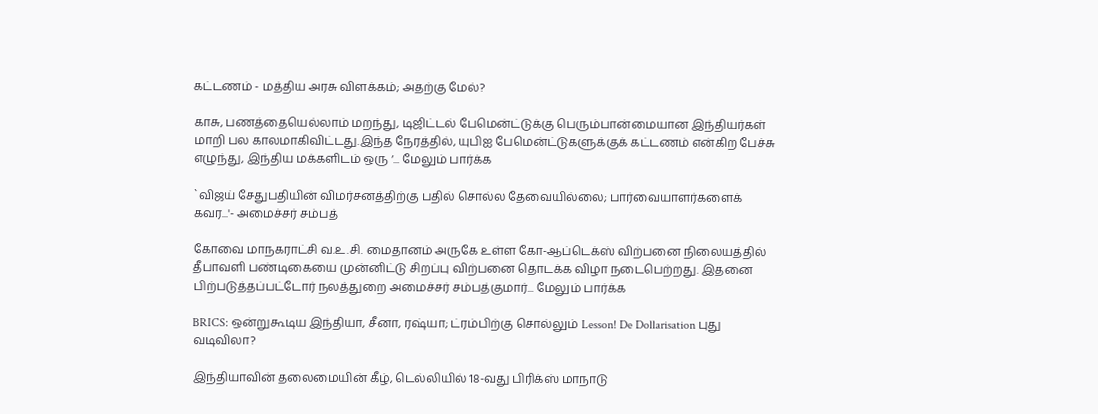கட்டணம் - மத்திய அரசு விளக்கம்; அதற்கு மேல்?

காசு, பணத்தையெல்லாம் மறந்து, டிஜிட்டல் பேமென்ட்டுக்கு பெரும்பான்மையான இந்தியர்கள் மாறி பல காலமாகிவிட்டது.இந்த நேரத்தில், யுபிஐ பேமென்ட்டுகளுக்குக் கட்டணம் என்கிற பேச்சு எழுந்து, இந்திய மக்களிடம் ஒரு ‘... மேலும் பார்க்க

`விஜய் சேதுபதியின் விமர்சனத்திற்கு பதில் சொல்ல தேவையில்லை; பார்வையாளர்களைக் கவர...'- அமைச்சர் சம்பத்

கோவை மாநகராட்சி வ.உ.சி. மைதானம் அருகே உள்ள கோ-ஆப்டெக்ஸ் விற்பனை நிலையத்தில் தீபாவளி பண்டிகையை முன்னிட்டு சிறப்பு விற்பனை தொடக்க விழா நடைபெற்றது. இதனை பிற்படுத்தப்பட்டோர் நலத்துறை அமைச்சர் சம்பத்குமார்... மேலும் பார்க்க

BRICS: ஒன்றுகூடிய இந்தியா, சீனா, ரஷ்யா; ட்ரம்பிற்கு சொல்லும் Lesson! De Dollarisation புது வடிவிலா?

இந்தியாவின் தலைமையின் கீழ், டெல்லியில் 18-வது பிரிக்ஸ் மாநாடு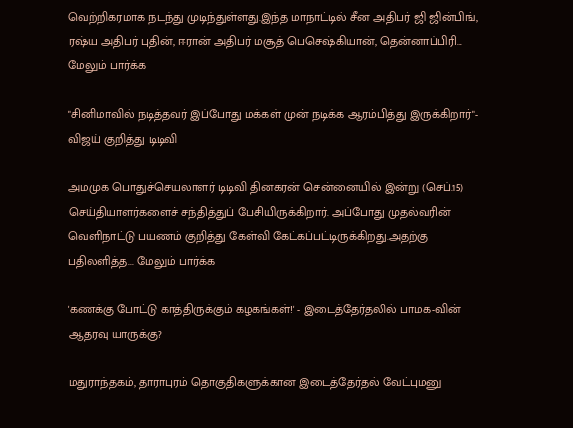வெற்றிகரமாக நடந்து முடிந்துள்ளது.இந்த மாநாட்டில் சீன அதிபர் ஜி ஜின்பிங், ரஷ்ய அதிபர் புதின், ஈரான் அதிபர் மசூத் பெசெஷ்கியான், தென்னாப்பிரி... மேலும் பார்க்க

"சினிமாவில் நடித்தவர் இப்போது மக்கள் முன் நடிக்க ஆரம்பித்து இருக்கிறார்"- விஜய் குறித்து டிடிவி

அமமுக பொதுச்செயலாளர் டிடிவி தினகரன் சென்னையில் இன்று (செப்.15) செய்தியாளர்களைச் சந்தித்துப் பேசியிருக்கிறார். அப்போது முதல்வரின் வெளிநாட்டு பயணம் குறித்து கேள்வி கேட்கப்பட்டிருக்கிறது.அதற்கு பதிலளித்த... மேலும் பார்க்க

'கணக்கு போட்டு காத்திருக்கும் கழகங்கள்!' - இடைத்தேர்தலில் பாமக-வின் ஆதரவு யாருக்கு?

மதுராந்தகம், தாராபுரம் தொகுதிகளுக்கான இடைத்தேர்தல் வேட்புமனு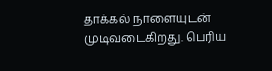தாக்கல் நாளையுடன் முடிவடைகிறது. பெரிய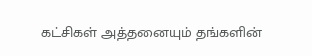கட்சிகள் அத்தனையும் தங்களின்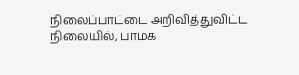நிலைப்பாட்டை அறிவித்துவிட்ட நிலையில், பாமக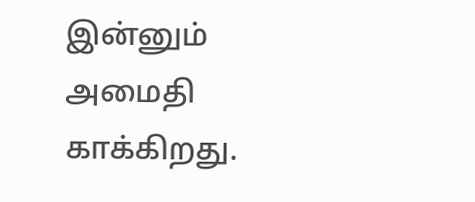இன்னும் அமைதி காக்கிறது.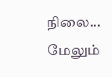நிலை... மேலும்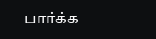பார்க்க